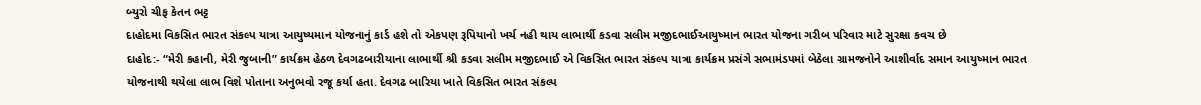બ્યુરો ચીફ કેતન ભટ્ટ
દાહોદમા વિકસિત ભારત સંકલ્પ યાત્રા આયુષ્યમાન યોજનાનું કાર્ડ હશે તો એકપણ રૂપિયાનો ખર્ચ નહી થાય લાભાર્થી કડવા સલીમ મજીદભાઈઆયુષ્માન ભારત યોજના ગરીબ પરિવાર માટે સુરક્ષા કવચ છે
દાહોદ:- “મેરી કહાની, મેરી જુબાની” કાર્યક્રમ હેઠળ દેવગઢબારીયાના લાભાર્થી શ્રી કડવા સલીમ મજીદભાઈ એ વિકસિત ભારત સંકલ્પ યાત્રા કાર્યક્રમ પ્રસંગે સભામંડપમાં બેઠેલા ગ્રામજનોને આશીર્વાદ સમાન આયુષ્માન ભારત યોજનાથી થયેલા લાભ વિશે પોતાના અનુભવો રજૂ કર્યા હતા. દેવગઢ બારિયા ખાતે વિકસિત ભારત સંકલ્પ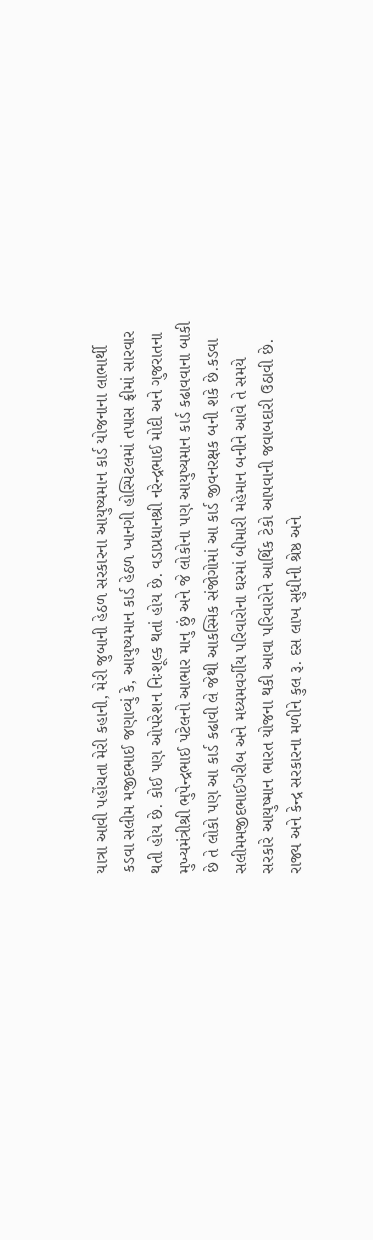યાત્રા આવી પહોંચતા મેરી કહાની, મેરી જુબાની હેઠળ સરકારના આયુષ્યમાન કાર્ડ યોજનાના લાભાર્થી કડવા સલીમ મજીદભાઈ જણાવ્યું કે, આયુષ્યમાન કાર્ડ હેઠળ ખાનગી હોસ્પિટલમાં તપાસ ફ્રીમાં સારવાર થતી હોય છે. કોઈ પણ ઓપરેશન નિઃશૂલ્ક થતાં હોય છે. વડાપ્રધાનશ્રી નરેન્દ્રભાઈ મોદી અને ગુજરાતના મુખ્યમંત્રીશ્રી ભુપેન્દ્રભાઈ પટેલનો આભાર માનુ છું અને જે લોકોના પણ આયુષ્યમાન કાર્ડ કઢાવવાના બાકી છે તે લોકો પણ આ કાર્ડ કઢાવી લે જેથી આકસ્મિક સંજોગોમાં આ કાર્ડ જીવનરક્ષક બની શકે છે.કડવા સલીમમજીદભાઈગરીબ અને મધ્યમવર્ગીય પરિવારોના ઘરમાં બીમારી મહેમાન બનીને આવે તે સમયે સરકારે આયુષ્માન ભારત યોજના થકી આવા પરિવારોને આર્થિક ટેકો આપવાની જવાબદારી ઉઠાવી છે. રાજ્ય અને કેન્દ્ર સરકારના મળીને કુલ રૂ. દસ લાખ સુધીની શ્રેષ્ઠ અને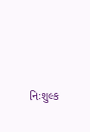નિઃશુલ્ક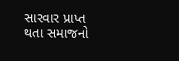સારવાર પ્રાપ્ત થતા સમાજનો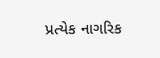પ્રત્યેક નાગરિક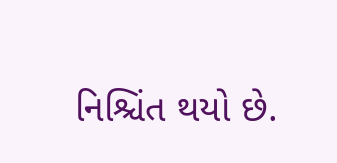નિશ્ચિંત થયો છે.